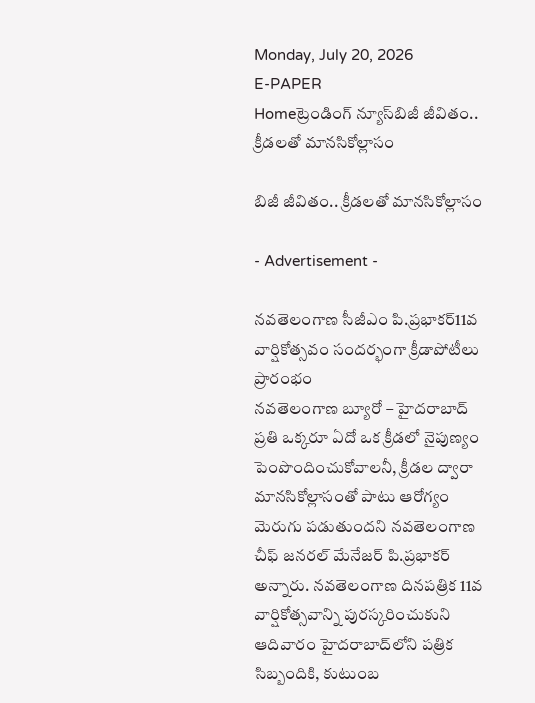Monday, July 20, 2026
E-PAPER
Homeట్రెండింగ్ న్యూస్‌బిజీ జీవితం.. క్రీడలతో మానసికోల్లాసం

బిజీ జీవితం.. క్రీడలతో మానసికోల్లాసం

- Advertisement -

నవతెలంగాణ సీజీఎం పి.ప్రభాకర్‌11వ వార్షికోత్సవం సందర్భంగా క్రీడాపోటీలు ప్రారంభం
నవతెలంగాణ బ్యూరో – హైదరాబాద్‌
ప్రతి ఒక్కరూ ఏదో ఒక క్రీడలో నైపుణ్యం పెంపొందించుకోవాలనీ, క్రీడల ద్వారా మానసికోల్లాసంతో పాటు ఆరోగ్యం మెరుగు పడుతుందని నవతెలంగాణ చీఫ్‌ ‌జనరల్‌ ‌మేనేజర్‌ ‌పి.ప్రభాకర్‌ అన్నారు. నవతెలంగాణ దినపత్రిక 11వ వార్షికోత్సవాన్ని పురస్కరించుకుని ఆదివారం హైదరాబాద్‌‌లోని పత్రిక సిబ్బందికి, కుటుంబ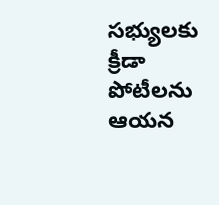సభ్యులకు క్రీడా పోటీలను ఆయన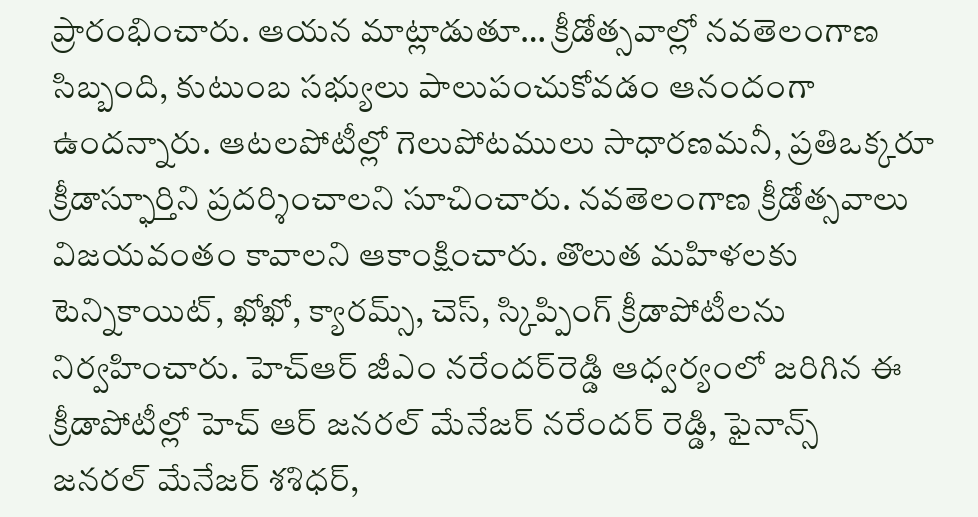ప్రారంభించారు. ఆయన మాట్లాడుతూ… క్రీడోత్సవాల్లో నవతెలంగాణ సిబ్బంది, కుటుంబ సభ్యులు పాలుపంచుకోవడం ఆనందంగా ఉందన్నారు. ఆటలపోటీల్లో గెలుపోటములు సాధారణమనీ, ప్రతిఒక్కరూ క్రీడాస్ఫూర్తిని ప్రదర్శించాలని సూచించారు. నవతెలంగాణ క్రీడోత్సవాలు విజయవంతం కావాలని ఆకాంక్షించారు. తొలుత మహిళలకు టెన్నికాయిట్‌, ఖోఖో, క్యారమ్స్‌, చెస్‌, స్కిప్పింగ్ క్రీడాపోటీలను నిర్వహించారు. హెచ్‌ఆర్‌ ‌జీఎం నరేందర్‌‌రెడ్డి ఆధ్వర్యంలో జరిగిన ఈ క్రీడాపోటీల్లో హెచ్ ఆర్ జనరల్ మేనేజర్ నరేందర్ రెడ్డి, ఫైనాన్స్‌ జనరల్‌ ‌మేనేజర్‌ ‌శశిధర్‌,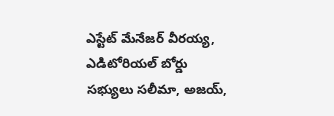ఎస్టేట్‌ ‌మేనేజర్‌ ‌వీరయ్య, ఎడిటోరియల్‌ ‌బోర్డు సభ్యులు ‌సలీమా, అజయ్‌,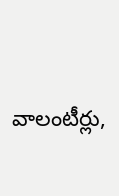వాలంటీర్లు,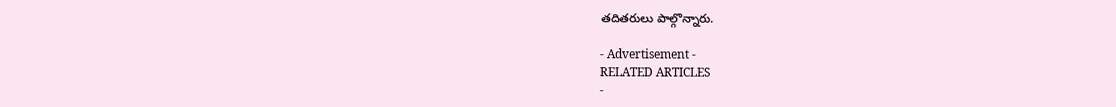తదితరులు పాల్గొన్నారు.

- Advertisement -
RELATED ARTICLES
-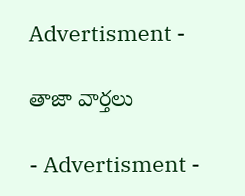Advertisment -

తాజా వార్తలు

- Advertisment -